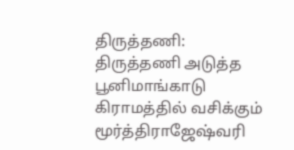திருத்தணி:
திருத்தணி அடுத்த பூனிமாங்காடு கிராமத்தில் வசிக்கும் மூர்த்திராஜேஷ்வரி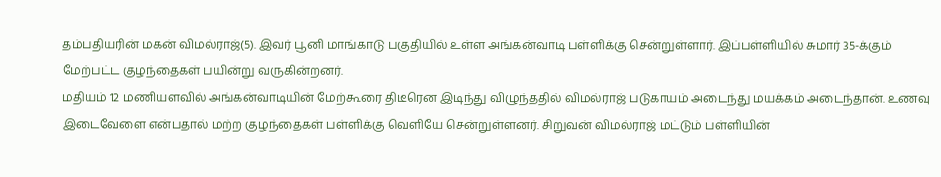தம்பதியரின் மகன் விமல்ராஜ்(5). இவர் பூனி மாங்காடு பகுதியில் உள்ள அங்கன்வாடி பள்ளிக்கு சென்றுள்ளார். இப்பள்ளியில் சுமார் 35-க்கும் மேற்பட்ட குழந்தைகள் பயின்று வருகின்றனர்.
மதியம் 12 மணியளவில் அங்கன்வாடியின் மேற்கூரை திடீரென இடிந்து விழுந்ததில் விமல்ராஜ் படுகாயம் அடைந்து மயக்கம் அடைந்தான். உணவு இடைவேளை என்பதால் மற்ற குழந்தைகள் பள்ளிக்கு வெளியே சென்றுள்ளனர். சிறுவன் விமல்ராஜ் மட்டும் பள்ளியின்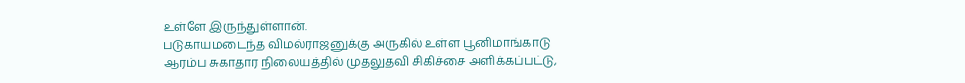உள்ளே இருந்துள்ளான்.
படுகாயமடைந்த விமல்ராஜனுக்கு அருகில் உள்ள பூனிமாங்காடு ஆரம்ப சுகாதார நிலையத்தில் முதலுதவி சிகிச்சை அளிக்கப்பட்டு,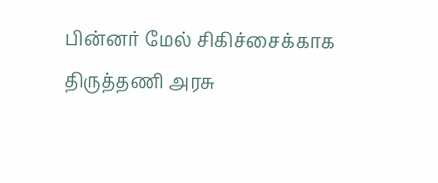பின்னர் மேல் சிகிச்சைக்காக திருத்தணி அரசு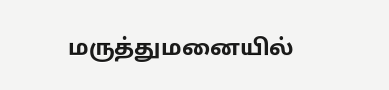மருத்துமனையில்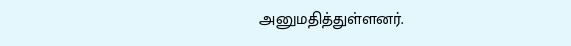அனுமதித்துள்ளனர்.